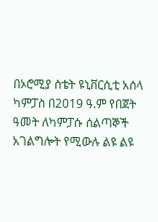በኦሮሚያ ስቴት ዩኒቨርሲቲ አሰላ ካምፓስ በ2019 ዓ.ም የበጀት ዓመት ለካምፓሱ ሰልጣኞች አገልግሎት የሚውሉ ልዩ ልዩ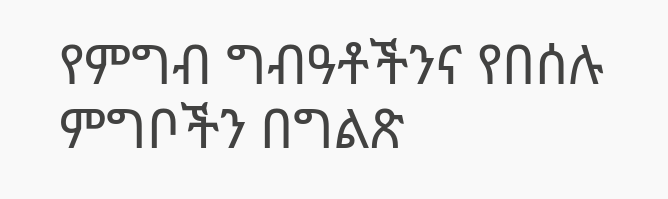የምግብ ግብዓቶችንና የበሰሉ ምግቦችን በግልጽ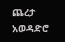ጨረታ አወዳድሮ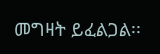መግዛት ይፈልጋል፡፡